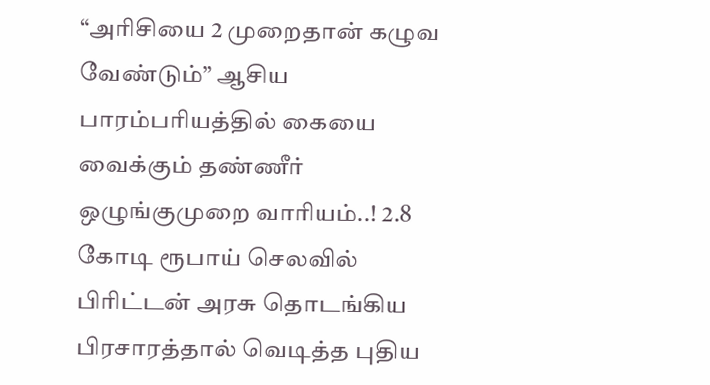“அரிசியை 2 முறைதான் கழுவ வேண்டும்” ஆசிய பாரம்பரியத்தில் கையை வைக்கும் தண்ணீர் ஒழுங்குமுறை வாரியம்..! 2.8 கோடி ரூபாய் செலவில் பிரிட்டன் அரசு தொடங்கிய பிரசாரத்தால் வெடித்த புதிய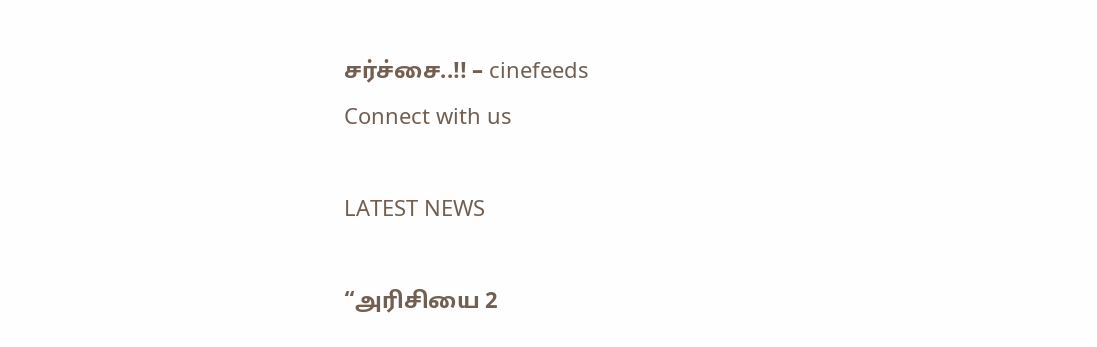சர்ச்சை..!! – cinefeeds
Connect with us

LATEST NEWS

“அரிசியை 2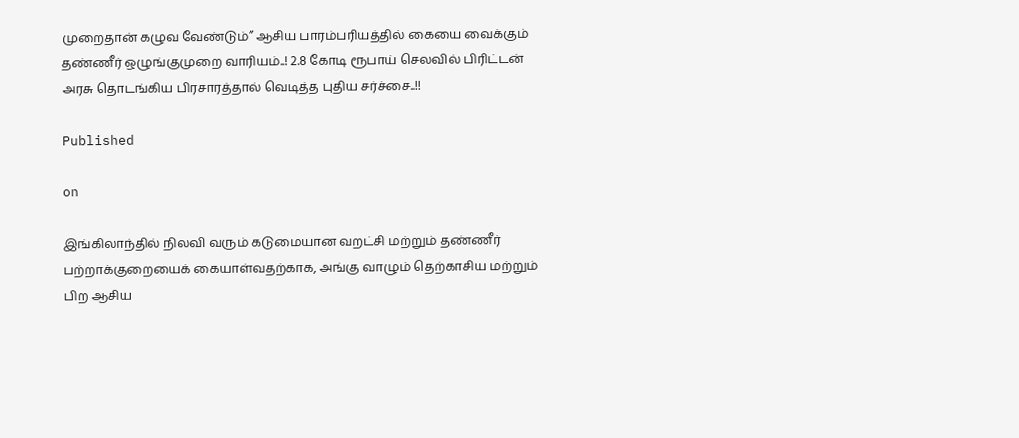முறைதான் கழுவ வேண்டும்” ஆசிய பாரம்பரியத்தில் கையை வைக்கும் தண்ணீர் ஒழுங்குமுறை வாரியம்..! 2.8 கோடி ரூபாய் செலவில் பிரிட்டன் அரசு தொடங்கிய பிரசாரத்தால் வெடித்த புதிய சர்ச்சை..!!

Published

on

இங்கிலாந்தில் நிலவி வரும் கடுமையான வறட்சி மற்றும் தண்ணீர் பற்றாக்குறையைக் கையாள்வதற்காக, அங்கு வாழும் தெற்காசிய மற்றும் பிற ஆசிய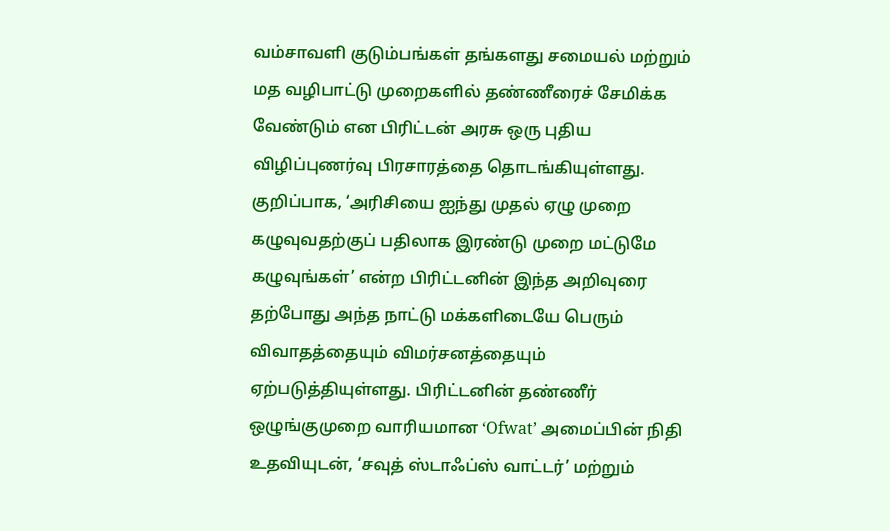வம்சாவளி குடும்பங்கள் தங்களது சமையல் மற்றும் மத வழிபாட்டு முறைகளில் தண்ணீரைச் சேமிக்க வேண்டும் என பிரிட்டன் அரசு ஒரு புதிய விழிப்புணர்வு பிரசாரத்தை தொடங்கியுள்ளது. குறிப்பாக, ‘அரிசியை ஐந்து முதல் ஏழு முறை கழுவுவதற்குப் பதிலாக இரண்டு முறை மட்டுமே கழுவுங்கள்’ என்ற பிரிட்டனின் இந்த அறிவுரை தற்போது அந்த நாட்டு மக்களிடையே பெரும் விவாதத்தையும் விமர்சனத்தையும் ஏற்படுத்தியுள்ளது. பிரிட்டனின் தண்ணீர் ஒழுங்குமுறை வாரியமான ‘Ofwat’ அமைப்பின் நிதி உதவியுடன், ‘சவுத் ஸ்டாஃப்ஸ் வாட்டர்’ மற்றும்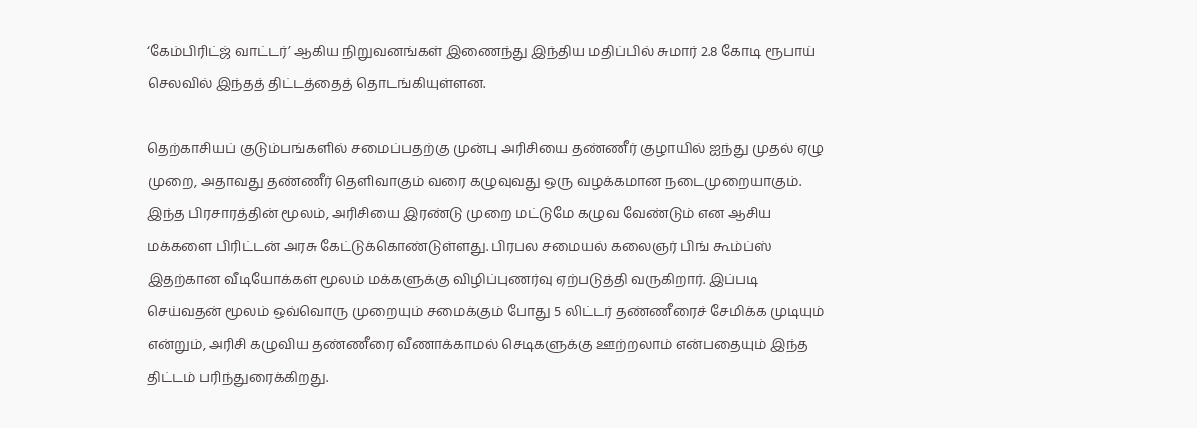‘கேம்பிரிட்ஜ் வாட்டர்’ ஆகிய நிறுவனங்கள் இணைந்து இந்திய மதிப்பில் சுமார் 2.8 கோடி ரூபாய் செலவில் இந்தத் திட்டத்தைத் தொடங்கியுள்ளன.

தெற்காசியப் குடும்பங்களில் சமைப்பதற்கு முன்பு அரிசியை தண்ணீர் குழாயில் ஐந்து முதல் ஏழு முறை, அதாவது தண்ணீர் தெளிவாகும் வரை கழுவுவது ஒரு வழக்கமான நடைமுறையாகும். இந்த பிரசாரத்தின் மூலம், அரிசியை இரண்டு முறை மட்டுமே கழுவ வேண்டும் என ஆசிய மக்களை பிரிட்டன் அரசு கேட்டுக்கொண்டுள்ளது. பிரபல சமையல் கலைஞர் பிங் கூம்ப்ஸ் இதற்கான வீடியோக்கள் மூலம் மக்களுக்கு விழிப்புணர்வு ஏற்படுத்தி வருகிறார். இப்படி செய்வதன் மூலம் ஒவ்வொரு முறையும் சமைக்கும் போது 5 லிட்டர் தண்ணீரைச் சேமிக்க முடியும் என்றும், அரிசி கழுவிய தண்ணீரை வீணாக்காமல் செடிகளுக்கு ஊற்றலாம் என்பதையும் இந்த திட்டம் பரிந்துரைக்கிறது.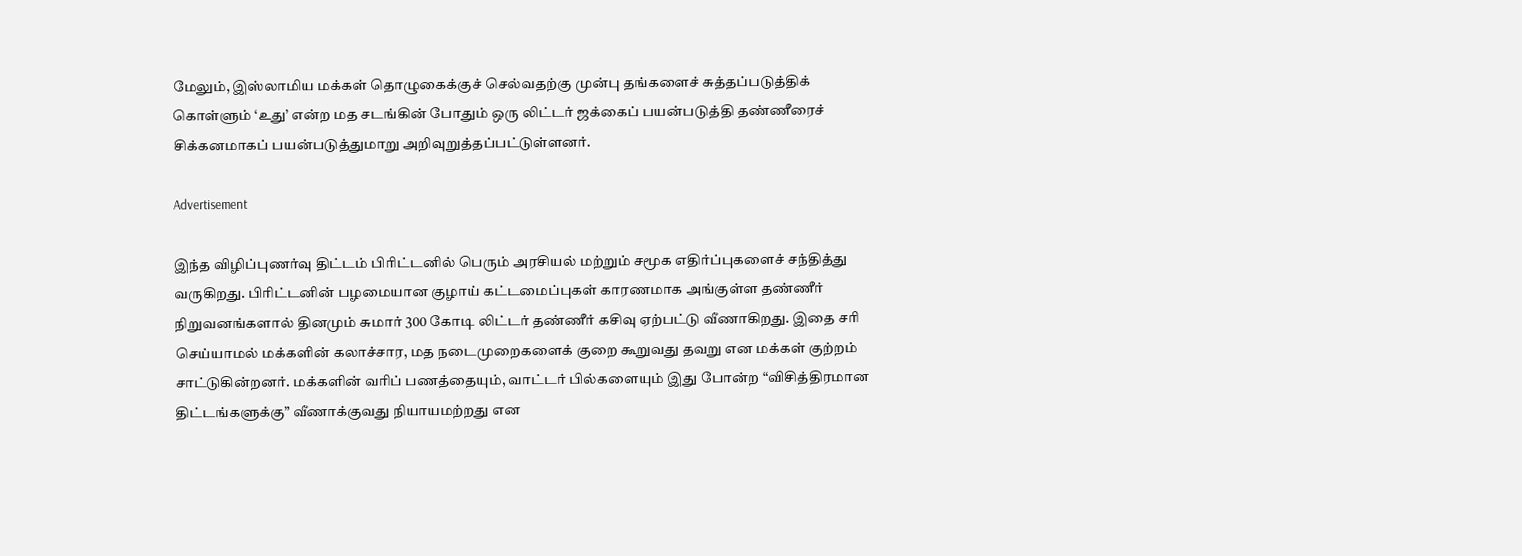மேலும், இஸ்லாமிய மக்கள் தொழுகைக்குச் செல்வதற்கு முன்பு தங்களைச் சுத்தப்படுத்திக் கொள்ளும் ‘உது’ என்ற மத சடங்கின் போதும் ஒரு லிட்டர் ஜக்கைப் பயன்படுத்தி தண்ணீரைச் சிக்கனமாகப் பயன்படுத்துமாறு அறிவுறுத்தப்பட்டுள்ளனர்.

Advertisement

இந்த விழிப்புணர்வு திட்டம் பிரிட்டனில் பெரும் அரசியல் மற்றும் சமூக எதிர்ப்புகளைச் சந்தித்து வருகிறது. பிரிட்டனின் பழமையான குழாய் கட்டமைப்புகள் காரணமாக அங்குள்ள தண்ணீர் நிறுவனங்களால் தினமும் சுமார் 300 கோடி லிட்டர் தண்ணீர் கசிவு ஏற்பட்டு வீணாகிறது. இதை சரி செய்யாமல் மக்களின் கலாச்சார, மத நடைமுறைகளைக் குறை கூறுவது தவறு என மக்கள் குற்றம் சாட்டுகின்றனர். மக்களின் வரிப் பணத்தையும், வாட்டர் பில்களையும் இது போன்ற “விசித்திரமான திட்டங்களுக்கு” வீணாக்குவது நியாயமற்றது என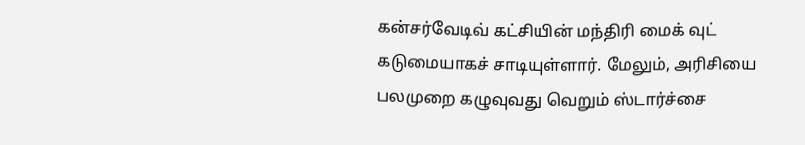கன்சர்வேடிவ் கட்சியின் மந்திரி மைக் வுட் கடுமையாகச் சாடியுள்ளார். மேலும், அரிசியை பலமுறை கழுவுவது வெறும் ஸ்டார்ச்சை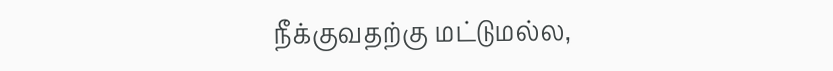நீக்குவதற்கு மட்டுமல்ல,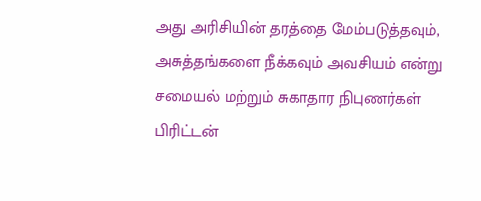அது அரிசியின் தரத்தை மேம்படுத்தவும், அசுத்தங்களை நீக்கவும் அவசியம் என்று சமையல் மற்றும் சுகாதார நிபுணர்கள் பிரிட்டன்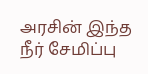அரசின் இந்த நீர் சேமிப்பு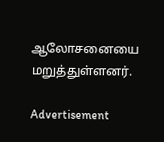ஆலோசனையை மறுத்துள்ளனர்.

Advertisement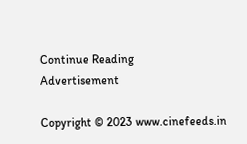Continue Reading
Advertisement

Copyright © 2023 www.cinefeeds.in